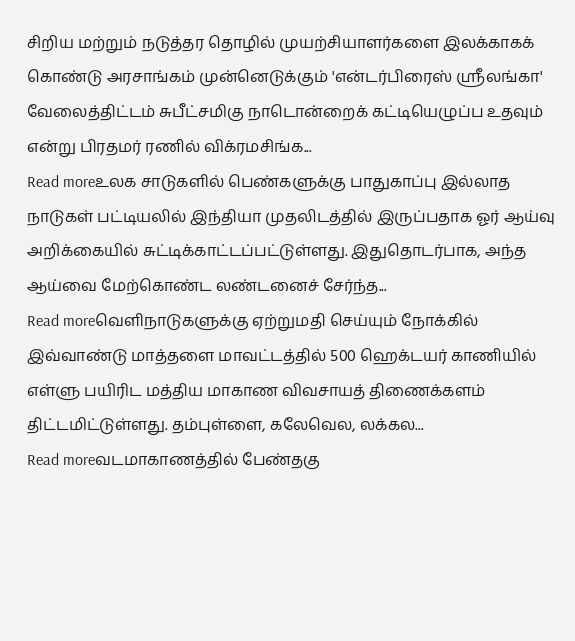சிறிய மற்றும் நடுத்தர தொழில் முயற்சியாளர்களை இலக்காகக் கொண்டு அரசாங்கம் முன்னெடுக்கும் 'என்டர்பிரைஸ் ஸ்ரீலங்கா' வேலைத்திட்டம் சுபீட்சமிகு நாடொன்றைக் கட்டியெழுப்ப உதவும் என்று பிரதமர் ரணில் விக்ரமசிங்க...
Read moreஉலக சாடுகளில் பெண்களுக்கு பாதுகாப்பு இல்லாத நாடுகள் பட்டியலில் இந்தியா முதலிடத்தில் இருப்பதாக ஓர் ஆய்வு அறிக்கையில் சுட்டிக்காட்டப்பட்டுள்ளது. இதுதொடர்பாக, அந்த ஆய்வை மேற்கொண்ட லண்டனைச் சேர்ந்த...
Read moreவெளிநாடுகளுக்கு ஏற்றுமதி செய்யும் நோக்கில் இவ்வாண்டு மாத்தளை மாவட்டத்தில் 500 ஹெக்டயர் காணியில் எள்ளு பயிரிட மத்திய மாகாண விவசாயத் திணைக்களம் திட்டமிட்டுள்ளது. தம்புள்ளை, கலேவெல, லக்கல...
Read moreவடமாகாணத்தில் பேண்தகு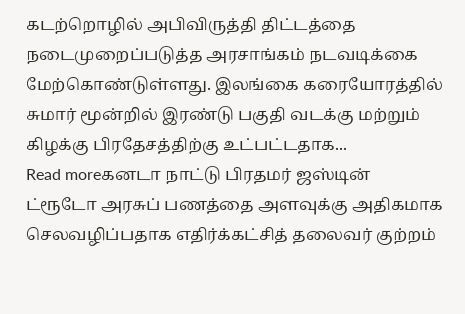கடற்றொழில் அபிவிருத்தி திட்டத்தை நடைமுறைப்படுத்த அரசாங்கம் நடவடிக்கை மேற்கொண்டுள்ளது. இலங்கை கரையோரத்தில் சுமார் மூன்றில் இரண்டு பகுதி வடக்கு மற்றும் கிழக்கு பிரதேசத்திற்கு உட்பட்டதாக...
Read moreகனடா நாட்டு பிரதமர் ஜஸ்டின் ட்ரூடோ அரசுப் பணத்தை அளவுக்கு அதிகமாக செலவழிப்பதாக எதிர்க்கட்சித் தலைவர் குற்றம்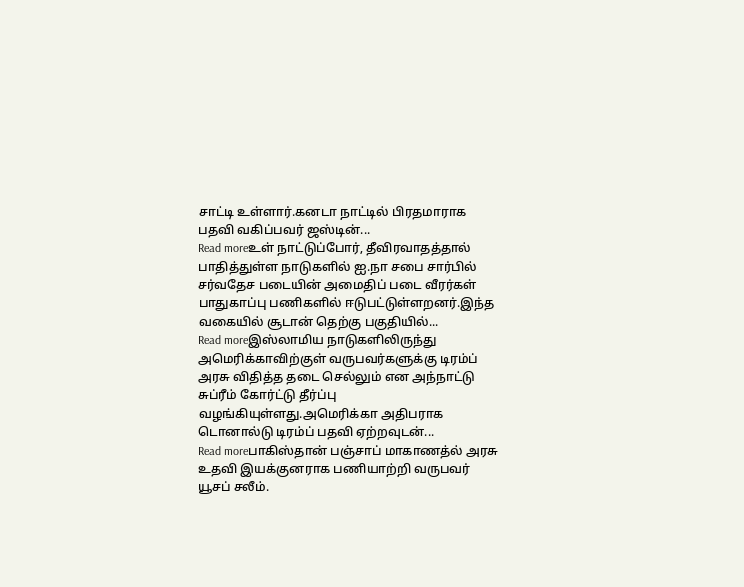சாட்டி உள்ளார்.கனடா நாட்டில் பிரதமாராக பதவி வகிப்பவர் ஜஸ்டின்...
Read moreஉள் நாட்டுப்போர், தீவிரவாதத்தால் பாதித்துள்ள நாடுகளில் ஐ.நா சபை சார்பில் சர்வதேச படையின் அமைதிப் படை வீரர்கள் பாதுகாப்பு பணிகளில் ஈடுபட்டுள்ளறனர்.இந்த வகையில் சூடான் தெற்கு பகுதியில்...
Read moreஇஸ்லாமிய நாடுகளிலிருந்து அமெரிக்காவிற்குள் வருபவர்களுக்கு டிரம்ப் அரசு விதித்த தடை செல்லும் என அந்நாட்டு சுப்ரீம் கோர்ட்டு தீர்ப்பு வழங்கியுள்ளது.அமெரிக்கா அதிபராக டொனால்டு டிரம்ப் பதவி ஏற்றவுடன்...
Read moreபாகிஸ்தான் பஞ்சாப் மாகாணத்ல் அரசு உதவி இயக்குனராக பணியாற்றி வருபவர் யூசப் சலீம்.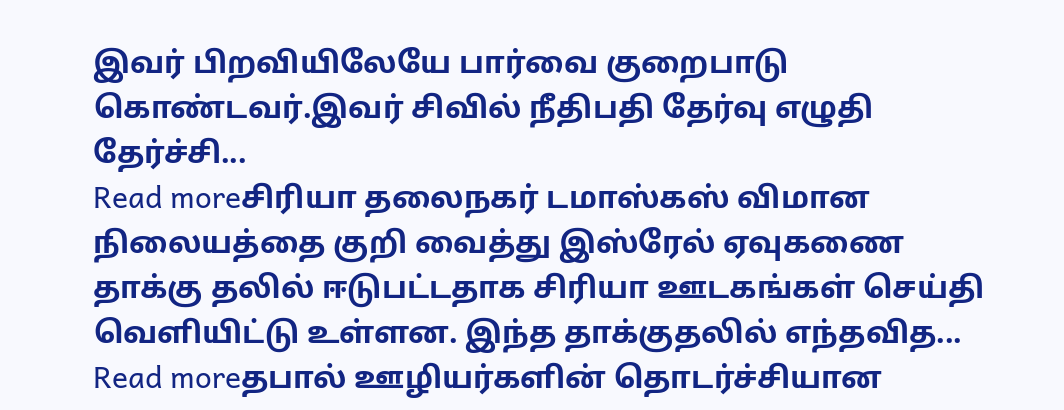இவர் பிறவியிலேயே பார்வை குறைபாடு கொண்டவர்.இவர் சிவில் நீதிபதி தேர்வு எழுதி தேர்ச்சி...
Read moreசிரியா தலைநகர் டமாஸ்கஸ் விமான நிலையத்தை குறி வைத்து இஸ்ரேல் ஏவுகணை தாக்கு தலில் ஈடுபட்டதாக சிரியா ஊடகங்கள் செய்தி வெளியிட்டு உள்ளன. இந்த தாக்குதலில் எந்தவித...
Read moreதபால் ஊழியர்களின் தொடர்ச்சியான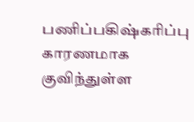பணிப்பகிஷ்கரிப்பு காரணமாக குவிந்துள்ள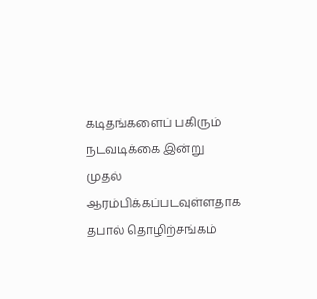கடிதங்களைப் பகிரும் நடவடிக்கை இன்று முதல் ஆரம்பிக்கப்படவுள்ளதாக தபால் தொழிற்சங்கம்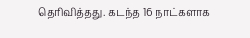தெரிவித்தது. கடந்த 16 நாட்களாக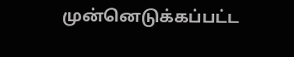முன்னெடுக்கப்பட்ட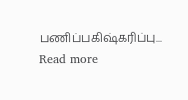பணிப்பகிஷ்கரிப்பு...
Read more